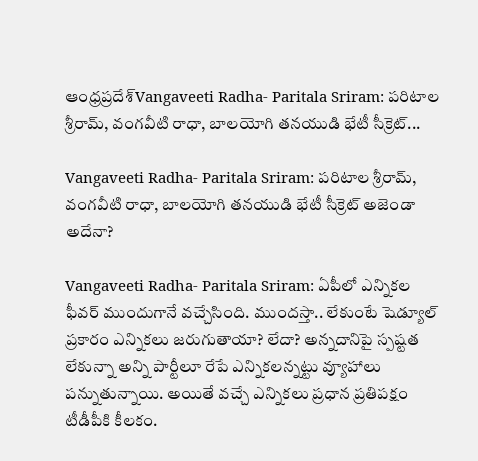ఆంధ్రప్రదేశ్‌Vangaveeti Radha- Paritala Sriram: పరిటాల శ్రీరామ్, వంగవీటి రాధా, బాలయోగి తనయుడి భేటీ సీక్రెట్...

Vangaveeti Radha- Paritala Sriram: పరిటాల శ్రీరామ్, వంగవీటి రాధా, బాలయోగి తనయుడి భేటీ సీక్రెట్ అజెండా అదేనా?

Vangaveeti Radha- Paritala Sriram: ఏపీలో ఎన్నికల ఫీవర్ ముందుగానే వచ్చేసింది. ముందస్తా.. లేకుంటే షెడ్యూల్ ప్రకారం ఎన్నికలు జరుగుతాయా? లేదా? అన్నదానిపై స్పష్టత లేకున్నా అన్ని పార్టీలూ రేపే ఎన్నికలన్నట్టు వ్యూహాలు పన్నుతున్నాయి. అయితే వచ్చే ఎన్నికలు ప్రధాన ప్రతిపక్షం టీడీపీకి కీలకం.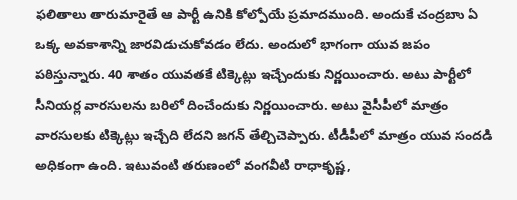ఫలితాలు తారుమారైతే ఆ పార్టీ ఉనికి కోల్పోయే ప్రమాదముంది. అందుకే చంద్రబాు ఏ ఒక్క అవకాశాన్ని జారవిడుచుకోవడం లేదు. అందులో భాగంగా యువ జపం పఠిస్తున్నారు. 40 శాతం యువతకే టిక్కెట్లు ఇచ్చేందుకు నిర్ణయించారు. అటు పార్టీలో సీనియర్ల వారసులను బరిలో దించేందుకు నిర్ణయించారు. అటు వైసీపీలో మాత్రం వారసులకు టిక్కెట్లు ఇచ్చేది లేదని జగన్ తేల్చిచెప్పారు. టీడీపీలో మాత్రం యువ సందడి అధికంగా ఉంది. ఇటువంటి తరుణంలో వంగవీటి రాధాకృష్ణ,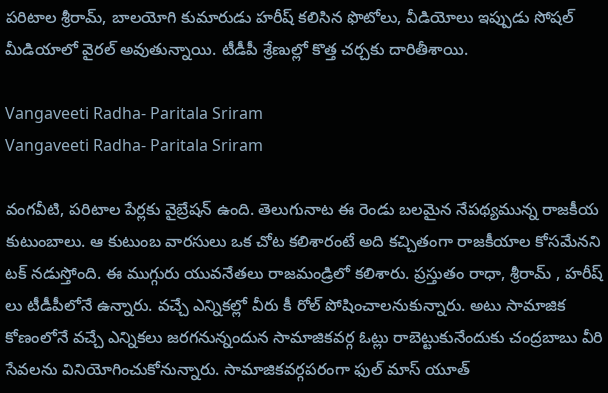పరిటాల శ్రీరామ్, బాలయోగి కుమారుడు హరీష్ కలిసిన ఫొటోలు, వీడియోలు ఇప్పుడు సోషల్ మీడియాలో వైరల్ అవుతున్నాయి. టీడీపీ శ్రేణుల్లో కొత్త చర్చకు దారితీశాయి.

Vangaveeti Radha- Paritala Sriram
Vangaveeti Radha- Paritala Sriram

వంగవీటి, పరిటాల పేర్లకు వైబ్రేషన్ ఉంది. తెలుగునాట ఈ రెండు బలమైన నేపథ్యమున్న రాజకీయ కుటుంబాలు. ఆ కుటుంబ వారసులు ఒక చోట కలిశారంటే అది కచ్చితంగా రాజకీయాల కోసమేనని టక్ నడుస్తోంది. ఈ ముగ్గురు యువనేతలు రాజమండ్రిలో కలిశారు. ప్రస్తుతం రాధా, శ్రీరామ్ , హరీష్ లు టీడీపీలోనే ఉన్నారు. వచ్చే ఎన్నికల్లో వీరు కీ రోల్ పోషించాలనుకున్నారు. అటు సామాజిక కోణంలోనే వచ్చే ఎన్నికలు జరగనున్నందున సామాజికవర్గ ఓట్లు రాబెట్టుకునేందుకు చంద్రబాబు వీరి సేవలను వినియోగించుకోనున్నారు. సామాజికవర్గపరంగా ఫుల్ మాస్ యూత్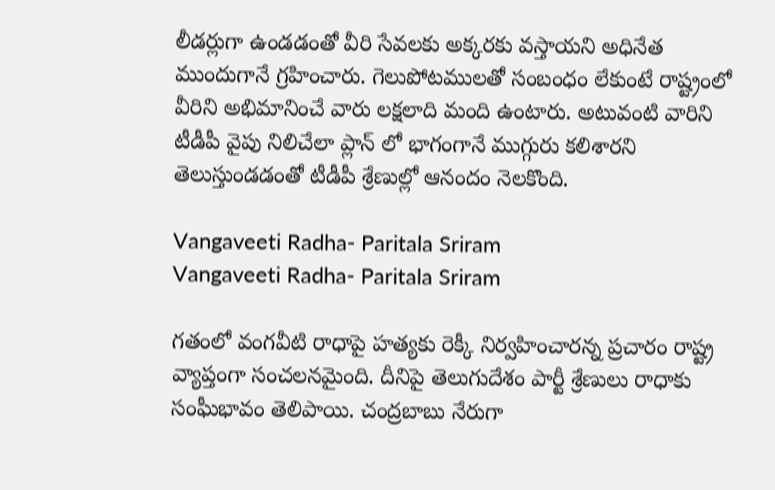లీడర్లుగా ఉండడంతో వీరి సేవలకు అక్కరకు వస్తాయని అధినేత ముందుగానే గ్రహించారు. గెలుపోటములతో సంబంధం లేకుంటే రాష్ట్రంలో వీరిని అభిమానించే వారు లక్షలాది మంది ఉంటారు. అటువంటి వారిని టీడీపీ వైపు నిలిచేలా ప్లాన్ లో భాగంగానే ముగ్గురు కలిశారని తెలుస్తుండడంతో టీడీపీ శ్రేణుల్లో ఆనందం నెలకొంది.

Vangaveeti Radha- Paritala Sriram
Vangaveeti Radha- Paritala Sriram

గతంలో వంగవీటి రాధాపై హత్యకు రెక్కీ నిర్వహించారన్న ప్రచారం రాష్ట్ర వ్యాప్తంగా సంచలనమైంది. దీనిపై తెలుగుదేశం పార్టీ శ్రేణులు రాధాకు సంఘీభావం తెలిపాయి. చంద్రబాబు నేరుగా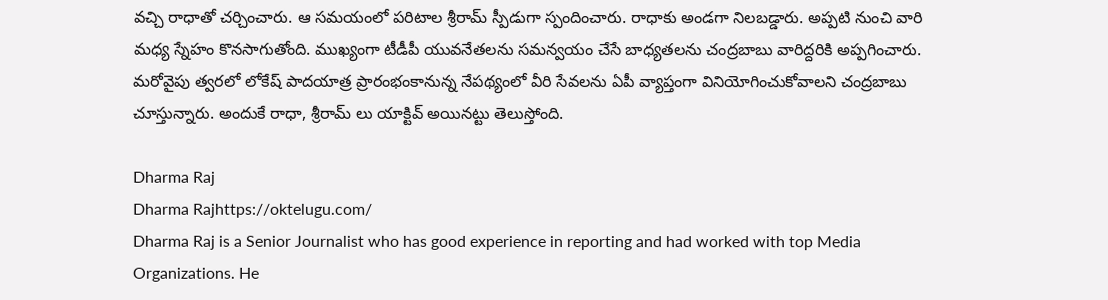వచ్చి రాధాతో చర్చించారు. ఆ సమయంలో పరిటాల శ్రీరామ్ స్పీడుగా స్పందించారు. రాధాకు అండగా నిలబడ్డారు. అప్పటి నుంచి వారి మధ్య స్నేహం కొనసాగుతోంది. ముఖ్యంగా టీడీపీ యువనేతలను సమన్వయం చేసే బాధ్యతలను చంద్రబాబు వారిద్దరికి అప్పగించారు. మరోవైపు త్వరలో లోకేష్ పాదయాత్ర ప్రారంభంకానున్న నేపథ్యంలో వీరి సేవలను ఏపీ వ్యాప్తంగా వినియోగించుకోవాలని చంద్రబాబు చూస్తున్నారు. అందుకే రాధా, శ్రీరామ్ లు యాక్టివ్ అయినట్టు తెలుస్తోంది.

Dharma Raj
Dharma Rajhttps://oktelugu.com/
Dharma Raj is a Senior Journalist who has good experience in reporting and had worked with top Media Organizations. He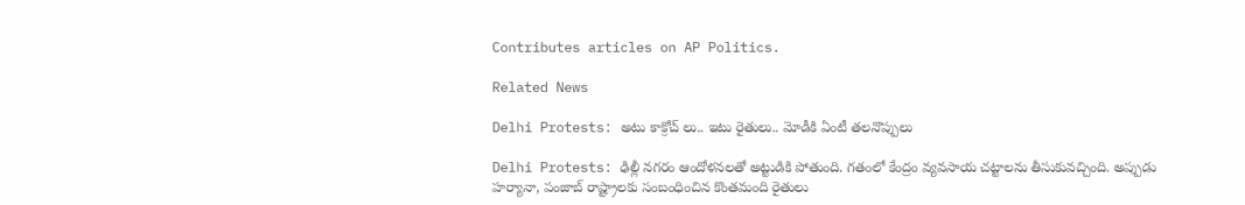Contributes articles on AP Politics.

Related News

Delhi Protests: అటు కాక్రోచ్ లు.. ఇటు రైతులు.. మోడీకి ఏంటీ తలనొప్పులు

Delhi Protests: ఢిల్లీ నగరం ఆందోళనలతో అట్టుడికి పోతుంది. గతంలో కేంద్రం వ్యవసాయ చట్టాలను తీసుకువచ్చింది. అప్పుడు హర్యానా, పంజాబ్ రాష్ట్రాలకు సంబంధించిన కొంతమంది రైతులు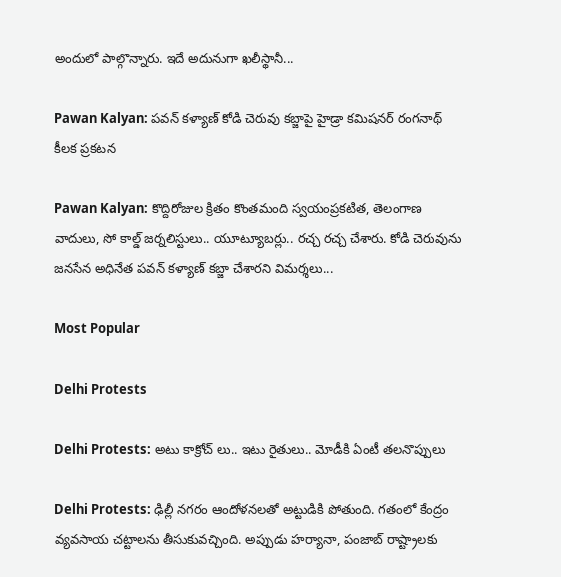అందులో పాల్గొన్నారు. ఇదే అదునుగా ఖలీస్థానీ...

Pawan Kalyan: పవన్ కళ్యాణ్ కోడి చెరువు కబ్జాపై హైడ్రా కమిషనర్ రంగనాథ్ కీలక ప్రకటన

Pawan Kalyan: కొద్దిరోజుల క్రితం కొంతమంది స్వయంప్రకటిత, తెలంగాణ వాదులు, సో కాల్డ్ జర్నలిస్టులు.. యూట్యూబర్లు.. రచ్చ రచ్చ చేశారు. కోడి చెరువును జనసేన అధినేత పవన్ కళ్యాణ్ కబ్జా చేశారని విమర్శలు...

Most Popular

Delhi Protests

Delhi Protests: అటు కాక్రోచ్ లు.. ఇటు రైతులు.. మోడీకి ఏంటీ తలనొప్పులు

Delhi Protests: ఢిల్లీ నగరం ఆందోళనలతో అట్టుడికి పోతుంది. గతంలో కేంద్రం వ్యవసాయ చట్టాలను తీసుకువచ్చింది. అప్పుడు హర్యానా, పంజాబ్ రాష్ట్రాలకు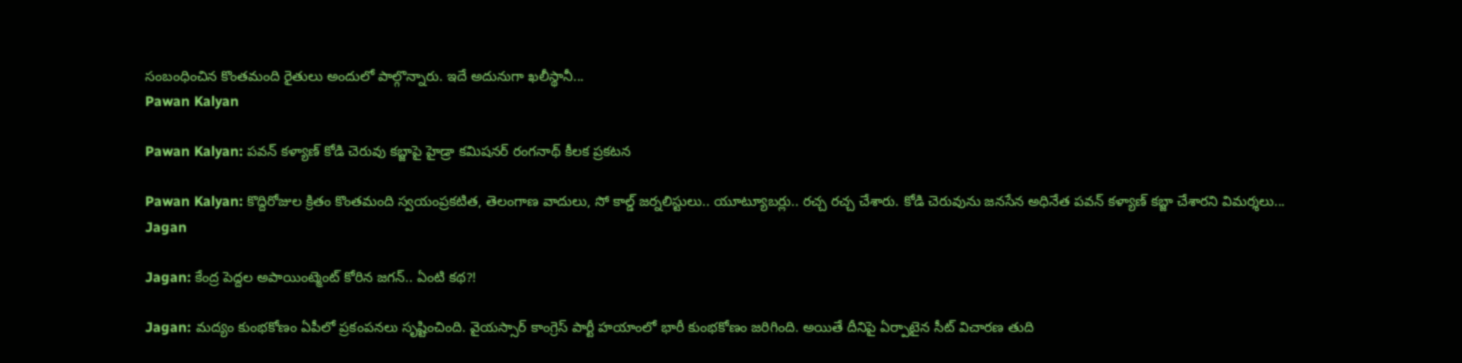సంబంధించిన కొంతమంది రైతులు అందులో పాల్గొన్నారు. ఇదే అదునుగా ఖలీస్థానీ...
Pawan Kalyan

Pawan Kalyan: పవన్ కళ్యాణ్ కోడి చెరువు కబ్జాపై హైడ్రా కమిషనర్ రంగనాథ్ కీలక ప్రకటన

Pawan Kalyan: కొద్దిరోజుల క్రితం కొంతమంది స్వయంప్రకటిత, తెలంగాణ వాదులు, సో కాల్డ్ జర్నలిస్టులు.. యూట్యూబర్లు.. రచ్చ రచ్చ చేశారు. కోడి చెరువును జనసేన అధినేత పవన్ కళ్యాణ్ కబ్జా చేశారని విమర్శలు...
Jagan

Jagan: కేంద్ర పెద్దల అపాయింట్మెంట్ కోరిన జగన్.. ఏంటి కథ?!

Jagan: మద్యం కుంభకోణం ఏపీలో ప్రకంపనలు సృష్టించింది. వైయస్సార్ కాంగ్రెస్ పార్టీ హయాంలో భారీ కుంభకోణం జరిగింది. అయితే దీనిపై ఏర్పాటైన సీట్ విచారణ తుది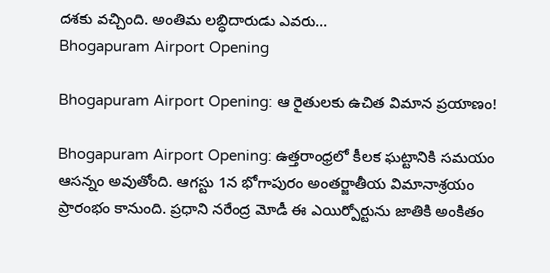దశకు వచ్చింది. అంతిమ లబ్ధిదారుడు ఎవరు...
Bhogapuram Airport Opening

Bhogapuram Airport Opening: ఆ రైతులకు ఉచిత విమాన ప్రయాణం!

Bhogapuram Airport Opening: ఉత్తరాంధ్రలో కీలక ఘట్టానికి సమయం ఆసన్నం అవుతోంది. ఆగస్టు 1న భోగాపురం అంతర్జాతీయ విమానాశ్రయం ప్రారంభం కానుంది. ప్రధాని నరేంద్ర మోడీ ఈ ఎయిర్పోర్టును జాతికి అంకితం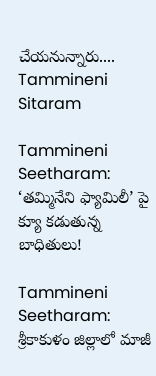చేయనున్నారు....
Tammineni Sitaram

Tammineni Seetharam: ‘తమ్మినేని ఫ్యామిలీ’ పై క్యూ కడుతున్న బాధితులు!

Tammineni Seetharam: శ్రీకాకుళం జిల్లాలో మాజీ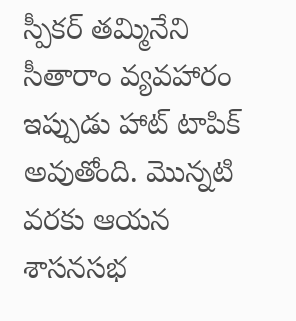స్పీకర్ తమ్మినేని సీతారాం వ్యవహారం ఇప్పుడు హాట్ టాపిక్ అవుతోంది. మొన్నటి వరకు ఆయన శాసనసభ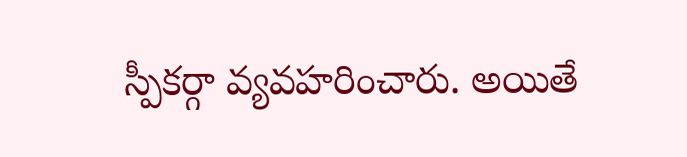స్పీకర్గా వ్యవహరించారు. అయితే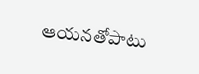ఆయనతోపాటు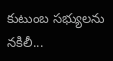కుటుంబ సభ్యులను నకిలీ...